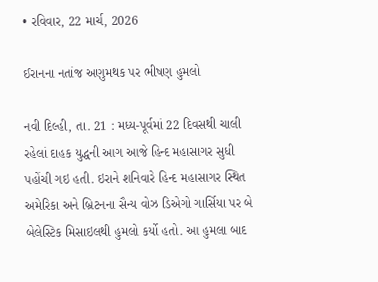• રવિવાર, 22 માર્ચ, 2026

ઈરાનના નતાંજ અણુમથક પર ભીષણ હુમલો

નવી દિલ્હી, તા. 21 : મધ્ય-પૂર્વમાં 22 દિવસથી ચાલી રહેલાં દાહક યુદ્ધની આગ આજે હિન્દ મહાસાગર સુધી પહોંચી ગઇ હતી. ઇરાને શનિવારે હિન્દ મહાસાગર સ્થિત અમેરિકા અને બ્રિટનના સૈન્ય વોઝ ડિએગો ગાર્સિયા પર બે બેલેસ્ટિક મિસાઇલથી હુમલો કર્યો હતો. આ હુમલા બાદ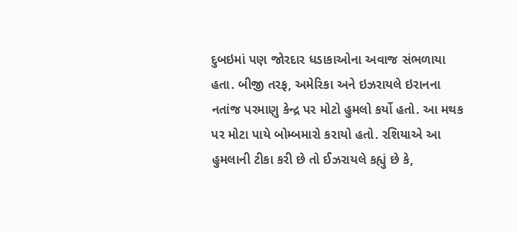દુબઇમાં પણ જોરદાર ધડાકાઓના અવાજ સંભળાયા હતા. બીજી તરફ, અમેરિકા અને ઇઝરાયલે ઇરાનના નતાંજ પરમાણુ કેન્દ્ર પર મોટો હુમલો કર્યો હતો. આ મથક પર મોટા પાયે બોમ્બમારો કરાયો હતો. રશિયાએ આ હુમલાની ટીકા કરી છે તો ઈઝરાયલે કહ્યું છે કે,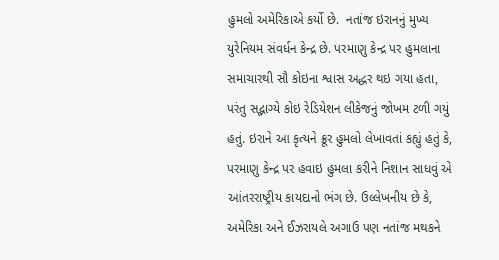હુમલો અમેરિકાએ કર્યો છે.  નતાંજ ઇરાનનું મુખ્ય યુરેનિયમ સંવર્ધન કેન્દ્ર છે. પરમાણુ કેન્દ્ર પર હુમલાના સમાચારથી સૌ કોઇના શ્વાસ અદ્ધર થઇ ગયા હતા, પરંતુ સદ્ભાગ્યે કોઇ રેડિયેશન લીકેજનું જોખમ ટળી ગયું હતું. ઇરાને આ કૃત્યને ક્રૂર હુમલો લેખાવતાં કહ્યું હતું કે, પરમાણુ કેન્દ્ર પર હવાઇ હુમલા કરીને નિશાન સાધવું એ આંતરરાષ્ટ્રીય કાયદાનો ભંગ છે. ઉલ્લેખનીય છે કે, અમેરિકા અને ઈઝરાયલે અગાઉ પણ નતાંજ મથકને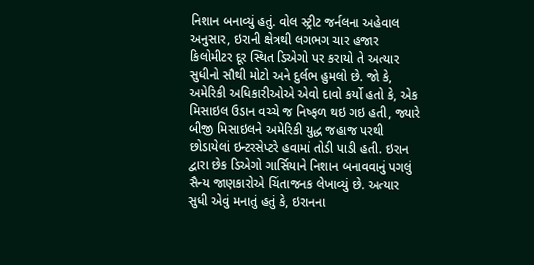નિશાન બનાવ્યું હતું. વોલ સ્ટ્રીટ જર્નલના અહેવાલ અનુસાર, ઇરાની ક્ષેત્રથી લગભગ ચાર હજાર કિલોમીટર દૂર સ્થિત ડિએગો પર કરાયો તે અત્યાર સુધીનો સૌથી મોટો અને દુર્લભ હુમલો છે. જો કે, અમેરિકી અધિકારીઓએ એવો દાવો કર્યો હતો કે, એક મિસાઇલ ઉડાન વચ્ચે જ નિષ્ફળ થઇ ગઇ હતી, જ્યારે બીજી મિસાઇલને અમેરિકી યુદ્ધ જહાજ પરથી છોડાયેલાં ઇન્ટરસેપ્ટરે હવામાં તોડી પાડી હતી. ઇરાન દ્વારા છેક ડિએગો ગાર્સિયાને નિશાન બનાવવાનું પગલું સૈન્ય જાણકારોએ ચિંતાજનક લેખાવ્યું છે. અત્યાર સુધી એવું મનાતું હતું કે, ઇરાનના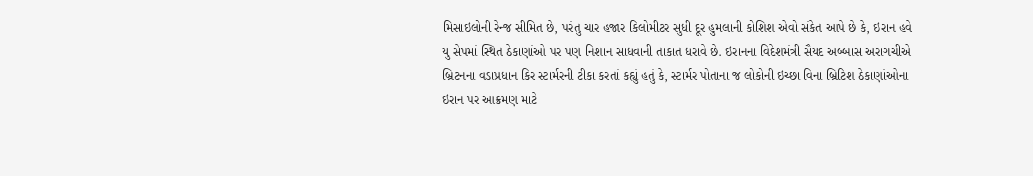મિસાઇલોની રેન્જ સીમિત છે, પરંતુ ચાર હજાર કિલોમીટર સુધી દૂર હુમલાની કોશિશ એવો સંકેત આપે છે કે, ઇરાન હવે યુ સેપમાં સ્થિત ઠેકાણાંઓ પર પણ નિશાન સાધવાની તાકાત ધરાવે છે. ઇરાનના વિદેશમંત્રી સૈયદ અબ્બાસ અરાગચીએ બ્રિટનના વડાપ્રધાન કિર સ્ટાર્મરની ટીકા કરતાં કહ્યું હતું કે, સ્ટાર્મર પોતાના જ લોકોની ઇચ્છા વિના બ્રિટિશ ઠેકાણાંઓના ઇરાન પર આક્રમણ માટે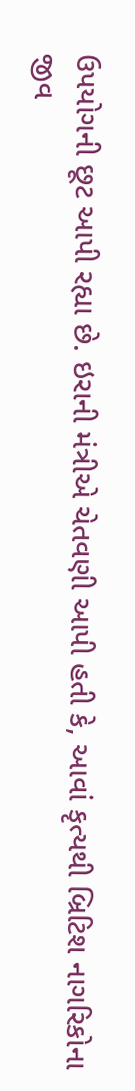ઉપયોગની છૂટ આપી રહ્યા છે. ઇરાની મંત્રીએ ચેતવણી આપી હતી કે, આવાં કૃત્યથી બ્રિટિશ નાગરિકોના જીવ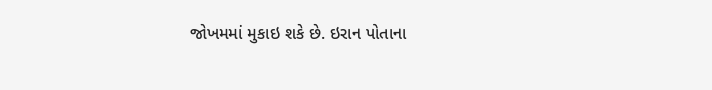જોખમમાં મુકાઇ શકે છે. ઇરાન પોતાના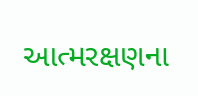આત્મરક્ષણના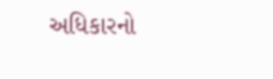અધિકારનો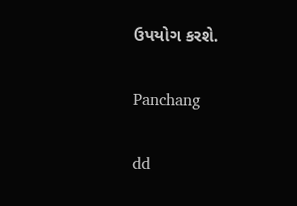ઉપયોગ કરશે.

Panchang

dd